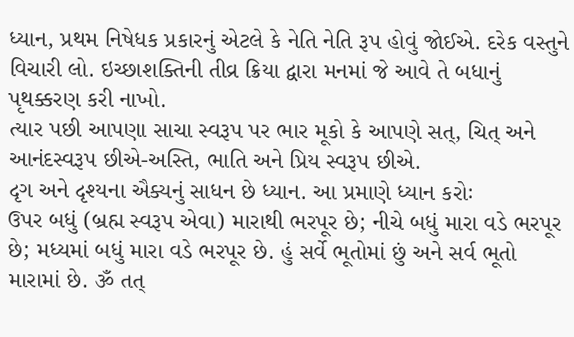ધ્યાન, પ્રથમ નિષેધક પ્રકારનું એટલે કે નેતિ નેતિ રૂપ હોવું જોઈએ. દરેક વસ્તુને વિચારી લો. ઇચ્છાશક્તિની તીવ્ર ક્રિયા દ્વારા મનમાં જે આવે તે બધાનું પૃથક્કરણ કરી નાખો.
ત્યાર પછી આપણા સાચા સ્વરૂપ પર ભાર મૂકો કે આપણે સત્, ચિત્ અને આનંદસ્વરૂપ છીએ-અસ્તિ, ભાતિ અને પ્રિય સ્વરૂપ છીએ.
દૃગ અને દૃશ્યના ઐક્યનું સાધન છે ધ્યાન. આ પ્રમાણે ધ્યાન કરોઃ
ઉપર બધું (બ્રહ્મ સ્વરૂપ એવા) મારાથી ભરપૂર છે; નીચે બધું મારા વડે ભરપૂર છે; મધ્યમાં બધું મારા વડે ભરપૂર છે. હું સર્વે ભૂતોમાં છું અને સર્વ ભૂતો મારામાં છે. ૐ તત્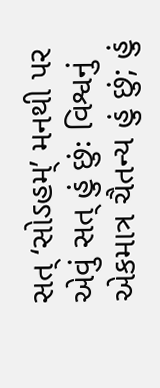સત્ ‘સોઽહમ્’ મનથી પર એવું સત્ હું છુંઃ વિશ્વનું એકમાત્ર ચૈતન્ય હું છું; હું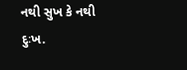નથી સુખ કે નથી દુઃખ.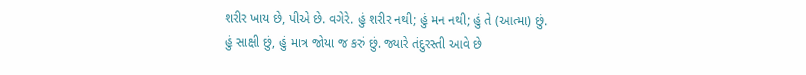શરીર ખાય છે, પીએ છે. વગેરે. હું શરીર નથી; હું મન નથી; હું તે (આત્મા) છું.
હું સાક્ષી છું, હું માત્ર જોયા જ કરું છું. જ્યારે તંદુરસ્તી આવે છે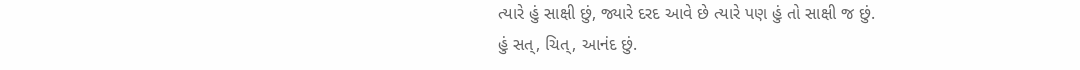ત્યારે હું સાક્ષી છું, જ્યારે દરદ આવે છે ત્યારે પણ હું તો સાક્ષી જ છું.
હું સત્, ચિત્, આનંદ છું.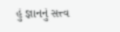હું જ્ઞાનનું સત્ત્વ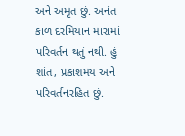અને અમૃત છું. અનંત કાળ દરમિયાન મારામાં પરિવર્તન થતું નથી. હું શાંત, પ્રકાશમય અને પરિવર્તનરહિત છું.